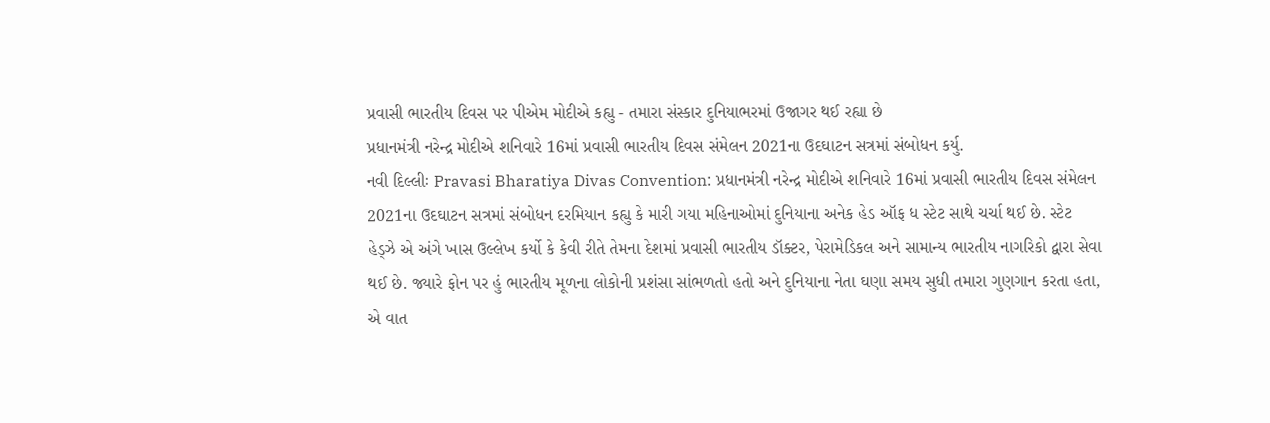પ્રવાસી ભારતીય દિવસ પર પીએમ મોદીએ કહ્યુ - તમારા સંસ્કાર દુનિયાભરમાં ઉજાગર થઈ રહ્યા છે
પ્રધાનમંત્રી નરેન્દ્ર મોદીએ શનિવારે 16માં પ્રવાસી ભારતીય દિવસ સંમેલન 2021ના ઉદઘાટન સત્રમાં સંબોધન કર્યુ.
નવી દિલ્લીઃ Pravasi Bharatiya Divas Convention: પ્રધાનમંત્રી નરેન્દ્ર મોદીએ શનિવારે 16માં પ્રવાસી ભારતીય દિવસ સંમેલન 2021ના ઉદઘાટન સત્રમાં સંબોધન દરમિયાન કહ્યુ કે મારી ગયા મહિનાઓમાં દુનિયાના અનેક હેડ ઑફ ધ સ્ટેટ સાથે ચર્ચા થઈ છે. સ્ટેટ હેડ્ઝે એ અંગે ખાસ ઉલ્લેખ કર્યો કે કેવી રીતે તેમના દેશમાં પ્રવાસી ભારતીય ડૉક્ટર, પેરામેડિકલ અને સામાન્ય ભારતીય નાગરિકો દ્વારા સેવા થઈ છે. જ્યારે ફોન પર હું ભારતીય મૂળના લોકોની પ્રશંસા સાંભળતો હતો અને દુનિયાના નેતા ઘણા સમય સુધી તમારા ગુણગાન કરતા હતા, એ વાત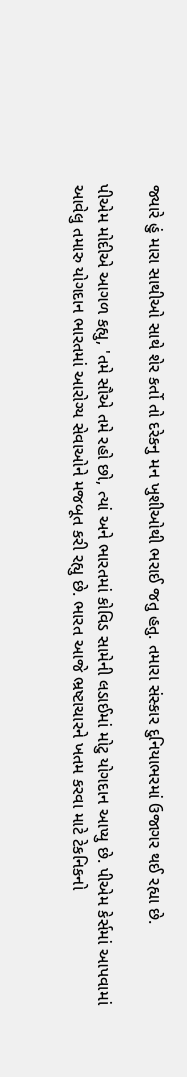જ્યારે હું મારા સાથીઓ સાથે શેર કર્તો તો દરેકનુ મન ખુશીઓથી ભરાઈ જતુ હતુ. તમારા સંસ્કાર દુનિયાભરમાં ઉજાગર થઈ રહ્યા છે.

પીએમ મોદીએ આગળ કહ્યુ, 'તમે સૌએ તમે રહો છો, ત્યાં અને ભારતમાં કોવિડ સામેની લડાઈમાં મોટુ યોગદાન આપ્યુ છે. પીએમ કેર્સમાં આપવામાં આવેલુ તમારુ યોગદાન ભારતમાં આરોગ્ય સેવાઓને મજબૂત કરી રહ્યુ છે. ભારત આજે ભ્રષ્ટાચારને ખતમ કરવા માટે ટેકનિકનો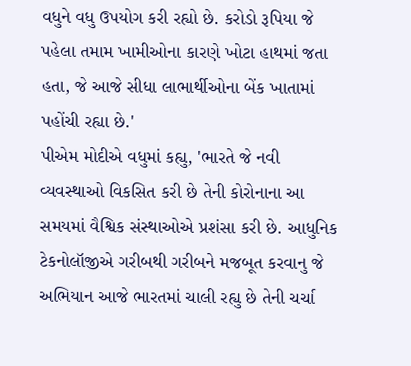વધુને વધુ ઉપયોગ કરી રહ્યો છે. કરોડો રૂપિયા જે પહેલા તમામ ખામીઓના કારણે ખોટા હાથમાં જતા હતા, જે આજે સીધા લાભાર્થીઓના બેંક ખાતામાં પહોંચી રહ્યા છે.'
પીએમ મોદીએ વધુમાં કહ્યુ, 'ભારતે જે નવી વ્યવસ્થાઓ વિકસિત કરી છે તેની કોરોનાના આ સમયમાં વૈશ્વિક સંસ્થાઓએ પ્રશંસા કરી છે. આધુનિક ટેકનોલૉજીએ ગરીબથી ગરીબને મજબૂત કરવાનુ જે અભિયાન આજે ભારતમાં ચાલી રહ્યુ છે તેની ચર્ચા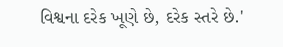વિશ્વના દરેક ખૂણે છે, દરેક સ્તરે છે.'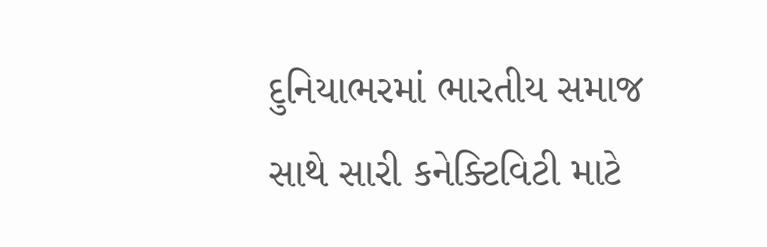દુનિયાભરમાં ભારતીય સમાજ સાથે સારી કનેક્ટિવિટી માટે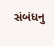સંબંધનુ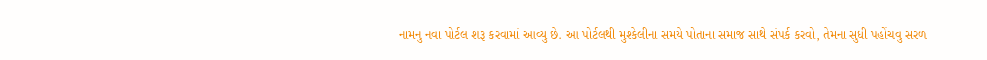નામનુ નવા પોર્ટલ શરૂ કરવામાં આવ્યુ છે. આ પોર્ટલથી મુશ્કેલીના સમયે પોતાના સમાજ સાથે સંપર્ક કરવો, તેમના સુધી પહોંચવુ સરળ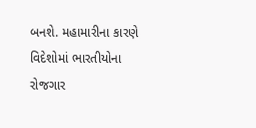બનશે. મહામારીના કારણે વિદેશોમાં ભારતીયોના રોજગાર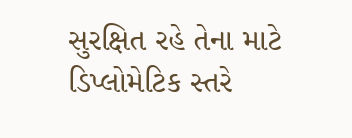સુરક્ષિત રહે તેના માટે ડિપ્લોમેટિક સ્તરે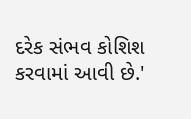દરેક સંભવ કોશિશ કરવામાં આવી છે.'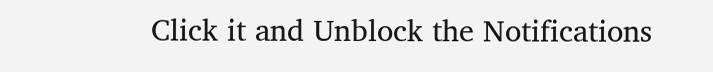Click it and Unblock the Notifications